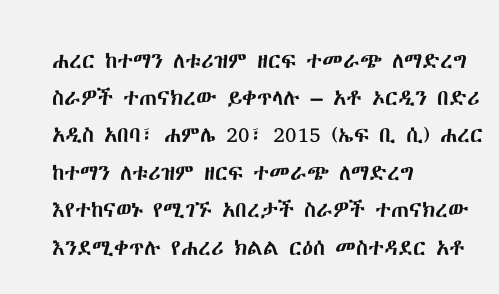ሐረር ከተማን ለቱሪዝም ዘርፍ ተመራጭ ለማድረግ ስራዎች ተጠናክረው ይቀጥላሉ – አቶ ኦርዲን በድሪ
አዲስ አበባ፣ ሐምሌ 20፣ 2015 (ኤፍ ቢ ሲ) ሐረር ከተማን ለቱሪዝም ዘርፍ ተመራጭ ለማድረግ እየተከናወኑ የሚገኙ አበረታች ስራዎች ተጠናክረው እንደሚቀጥሉ የሐረሪ ክልል ርዕሰ መስተዳደር አቶ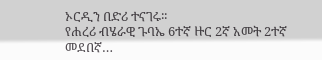ኦርዲን በድሪ ተናገሩ፡፡
የሐረሪ ብሄራዊ ጉባኤ 6ተኛ ዙር 2ኛ አመት 2ተኛ መደበኛ…